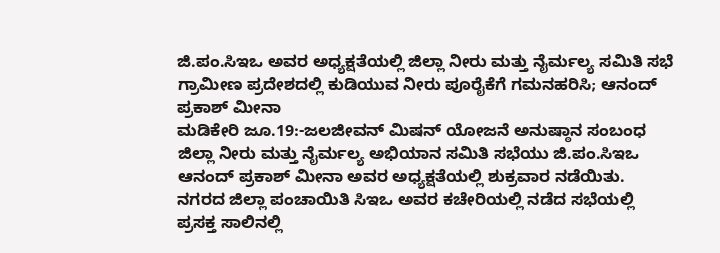ಜಿ.ಪಂ.ಸಿಇಒ ಅವರ ಅಧ್ಯಕ್ಷತೆಯಲ್ಲಿ ಜಿಲ್ಲಾ ನೀರು ಮತ್ತು ನೈರ್ಮಲ್ಯ ಸಮಿತಿ ಸಭೆ ಗ್ರಾಮೀಣ ಪ್ರದೇಶದಲ್ಲಿ ಕುಡಿಯುವ ನೀರು ಪೂರೈಕೆಗೆ ಗಮನಹರಿಸಿ; ಆನಂದ್ ಪ್ರಕಾಶ್ ಮೀನಾ
ಮಡಿಕೇರಿ ಜೂ.19:-ಜಲಜೀವನ್ ಮಿಷನ್ ಯೋಜನೆ ಅನುಷ್ಠಾನ ಸಂಬಂಧ ಜಿಲ್ಲಾ ನೀರು ಮತ್ತು ನೈರ್ಮಲ್ಯ ಅಭಿಯಾನ ಸಮಿತಿ ಸಭೆಯು ಜಿ.ಪಂ.ಸಿಇಒ ಆನಂದ್ ಪ್ರಕಾಶ್ ಮೀನಾ ಅವರ ಅಧ್ಯಕ್ಷತೆಯಲ್ಲಿ ಶುಕ್ರವಾರ ನಡೆಯಿತು.
ನಗರದ ಜಿಲ್ಲಾ ಪಂಚಾಯಿತಿ ಸಿಇಒ ಅವರ ಕಚೇರಿಯಲ್ಲಿ ನಡೆದ ಸಭೆಯಲ್ಲಿ ಪ್ರಸಕ್ತ ಸಾಲಿನಲ್ಲಿ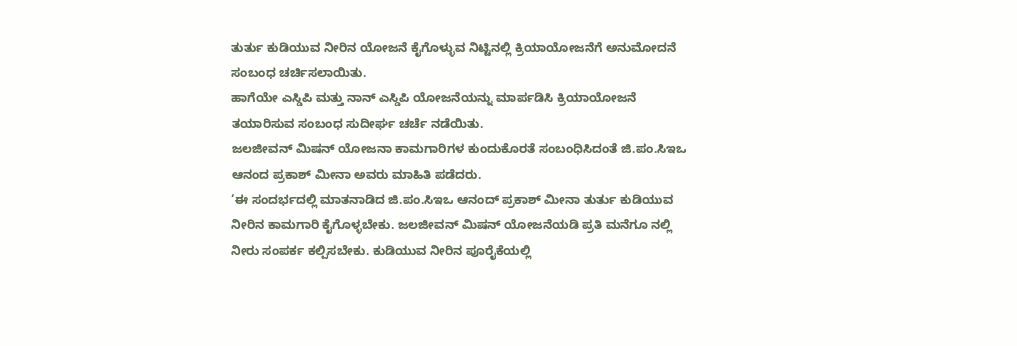ತುರ್ತು ಕುಡಿಯುವ ನೀರಿನ ಯೋಜನೆ ಕೈಗೊಳ್ಳುವ ನಿಟ್ಟಿನಲ್ಲಿ ಕ್ರಿಯಾಯೋಜನೆಗೆ ಅನುಮೋದನೆ ಸಂಬಂಧ ಚರ್ಚಿಸಲಾಯಿತು.
ಹಾಗೆಯೇ ಎಸ್ಡಿಪಿ ಮತ್ತು ನಾನ್ ಎಸ್ಡಿಪಿ ಯೋಜನೆಯನ್ನು ಮಾರ್ಪಡಿಸಿ ಕ್ರಿಯಾಯೋಜನೆ ತಯಾರಿಸುವ ಸಂಬಂಧ ಸುದೀರ್ಘ ಚರ್ಚೆ ನಡೆಯಿತು.
ಜಲಜೀವನ್ ಮಿಷನ್ ಯೋಜನಾ ಕಾಮಗಾರಿಗಳ ಕುಂದುಕೊರತೆ ಸಂಬಂಧಿಸಿದಂತೆ ಜಿ.ಪಂ.ಸಿಇಒ ಆನಂದ ಪ್ರಕಾಶ್ ಮೀನಾ ಅವರು ಮಾಹಿತಿ ಪಡೆದರು.
‘ಈ ಸಂದರ್ಭದಲ್ಲಿ ಮಾತನಾಡಿದ ಜಿ.ಪಂ.ಸಿಇಒ ಆನಂದ್ ಪ್ರಕಾಶ್ ಮೀನಾ ತುರ್ತು ಕುಡಿಯುವ ನೀರಿನ ಕಾಮಗಾರಿ ಕೈಗೊಳ್ಳಬೇಕು. ಜಲಜೀವನ್ ಮಿಷನ್ ಯೋಜನೆಯಡಿ ಪ್ರತಿ ಮನೆಗೂ ನಲ್ಲಿ ನೀರು ಸಂಪರ್ಕ ಕಲ್ಪಿಸಬೇಕು. ಕುಡಿಯುವ ನೀರಿನ ಪೂರೈಕೆಯಲ್ಲಿ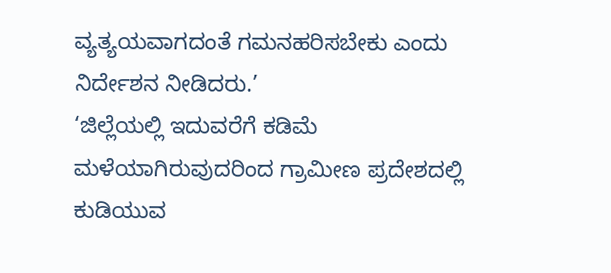ವ್ಯತ್ಯಯವಾಗದಂತೆ ಗಮನಹರಿಸಬೇಕು ಎಂದು ನಿರ್ದೇಶನ ನೀಡಿದರು.’
‘ಜಿಲ್ಲೆಯಲ್ಲಿ ಇದುವರೆಗೆ ಕಡಿಮೆ ಮಳೆಯಾಗಿರುವುದರಿಂದ ಗ್ರಾಮೀಣ ಪ್ರದೇಶದಲ್ಲಿ ಕುಡಿಯುವ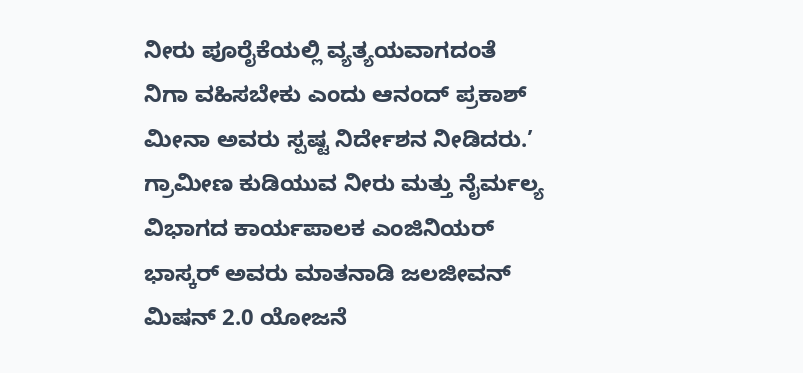ನೀರು ಪೂರೈಕೆಯಲ್ಲಿ ವ್ಯತ್ಯಯವಾಗದಂತೆ ನಿಗಾ ವಹಿಸಬೇಕು ಎಂದು ಆನಂದ್ ಪ್ರಕಾಶ್ ಮೀನಾ ಅವರು ಸ್ಪಷ್ಟ ನಿರ್ದೇಶನ ನೀಡಿದರು.’
ಗ್ರಾಮೀಣ ಕುಡಿಯುವ ನೀರು ಮತ್ತು ನೈರ್ಮಲ್ಯ ವಿಭಾಗದ ಕಾರ್ಯಪಾಲಕ ಎಂಜಿನಿಯರ್ ಭಾಸ್ಕರ್ ಅವರು ಮಾತನಾಡಿ ಜಲಜೀವನ್ ಮಿಷನ್ 2.0 ಯೋಜನೆ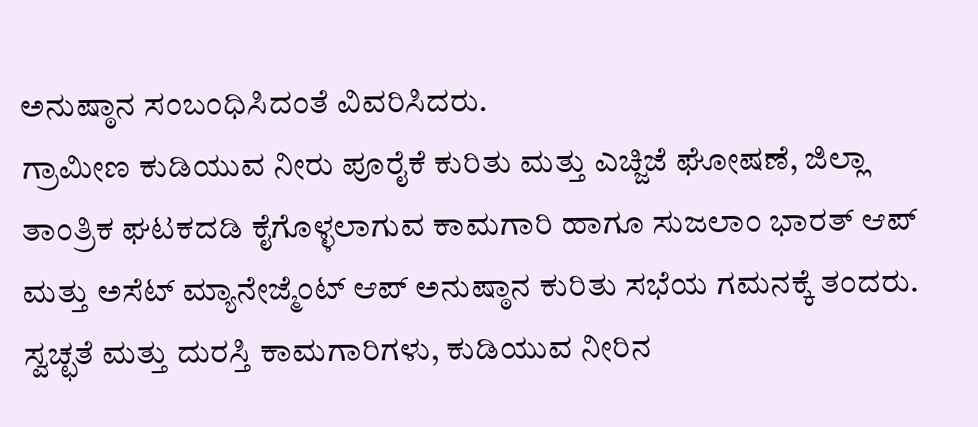ಅನುಷ್ಠಾನ ಸಂಬಂಧಿಸಿದಂತೆ ವಿವರಿಸಿದರು.
ಗ್ರಾಮೀಣ ಕುಡಿಯುವ ನೀರು ಪೂರೈಕೆ ಕುರಿತು ಮತ್ತು ಎಚ್ಜಿಜೆ ಘೋಷಣೆ, ಜಿಲ್ಲಾ ತಾಂತ್ರಿಕ ಘಟಕದಡಿ ಕೈಗೊಳ್ಳಲಾಗುವ ಕಾಮಗಾರಿ ಹಾಗೂ ಸುಜಲಾಂ ಭಾರತ್ ಆಪ್ ಮತ್ತು ಅಸೆಟ್ ಮ್ಯಾನೇಜ್ಮೆಂಟ್ ಆಪ್ ಅನುಷ್ಠಾನ ಕುರಿತು ಸಭೆಯ ಗಮನಕ್ಕೆ ತಂದರು.
ಸ್ವಚ್ಛತೆ ಮತ್ತು ದುರಸ್ತಿ ಕಾಮಗಾರಿಗಳು, ಕುಡಿಯುವ ನೀರಿನ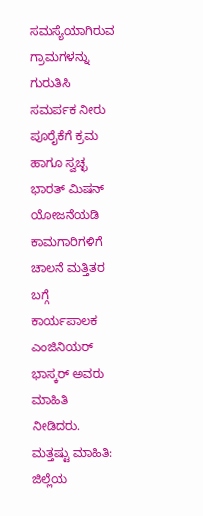ಸಮಸ್ಯೆಯಾಗಿರುವ ಗ್ರಾಮಗಳನ್ನು ಗುರುತಿಸಿ ಸಮರ್ಪಕ ನೀರು ಪೂರೈಕೆಗೆ ಕ್ರಮ ಹಾಗೂ ಸ್ವಚ್ಛ ಭಾರತ್ ಮಿಷನ್ ಯೋಜನೆಯಡಿ ಕಾಮಗಾರಿಗಳಿಗೆ ಚಾಲನೆ ಮತ್ತಿತರ ಬಗ್ಗೆ ಕಾರ್ಯಪಾಲಕ ಎಂಜಿನಿಯರ್ ಭಾಸ್ಕರ್ ಅವರು ಮಾಹಿತಿ ನೀಡಿದರು.
ಮತ್ತಷ್ಟು ಮಾಹಿತಿ: ಜಿಲ್ಲೆಯ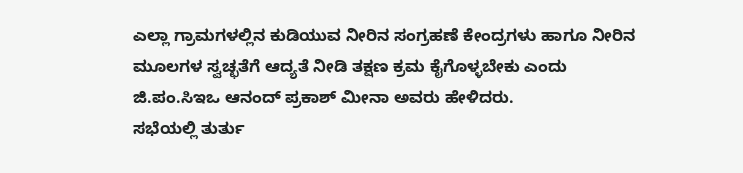ಎಲ್ಲಾ ಗ್ರಾಮಗಳಲ್ಲಿನ ಕುಡಿಯುವ ನೀರಿನ ಸಂಗ್ರಹಣೆ ಕೇಂದ್ರಗಳು ಹಾಗೂ ನೀರಿನ ಮೂಲಗಳ ಸ್ವಚ್ಛತೆಗೆ ಆದ್ಯತೆ ನೀಡಿ ತಕ್ಷಣ ಕ್ರಮ ಕೈಗೊಳ್ಳಬೇಕು ಎಂದು ಜಿ.ಪಂ.ಸಿಇಒ ಆನಂದ್ ಪ್ರಕಾಶ್ ಮೀನಾ ಅವರು ಹೇಳಿದರು.
ಸಭೆಯಲ್ಲಿ ತುರ್ತು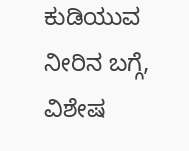ಕುಡಿಯುವ ನೀರಿನ ಬಗ್ಗೆ, ವಿಶೇಷ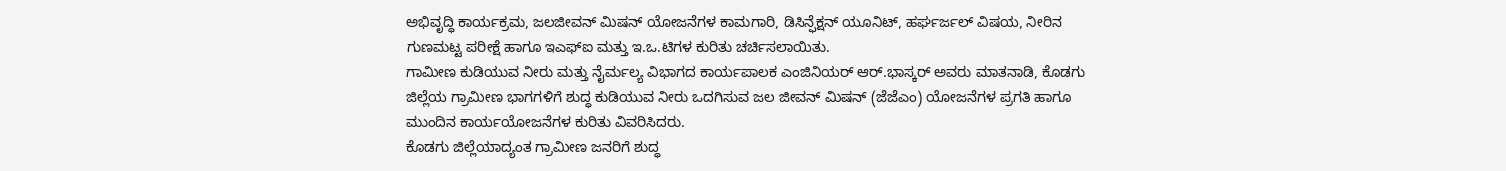ಅಭಿವೃದ್ಧಿ ಕಾರ್ಯಕ್ರಮ, ಜಲಜೀವನ್ ಮಿಷನ್ ಯೋಜನೆಗಳ ಕಾಮಗಾರಿ, ಡಿಸಿನ್ಫೆಕ್ಷನ್ ಯೂನಿಟ್, ಹರ್ಘರ್ಜಲ್ ವಿಷಯ, ನೀರಿನ ಗುಣಮಟ್ಟ ಪರೀಕ್ಷೆ ಹಾಗೂ ಇಎಫ್ಐ ಮತ್ತು ಇ.ಒ.ಟಿಗಳ ಕುರಿತು ಚರ್ಚಿಸಲಾಯಿತು.
ಗಾಮೀಣ ಕುಡಿಯುವ ನೀರು ಮತ್ತು ನೈರ್ಮಲ್ಯ ವಿಭಾಗದ ಕಾರ್ಯಪಾಲಕ ಎಂಜಿನಿಯರ್ ಆರ್.ಭಾಸ್ಕರ್ ಅವರು ಮಾತನಾಡಿ, ಕೊಡಗು ಜಿಲ್ಲೆಯ ಗ್ರಾಮೀಣ ಭಾಗಗಳಿಗೆ ಶುದ್ಧ ಕುಡಿಯುವ ನೀರು ಒದಗಿಸುವ ಜಲ ಜೀವನ್ ಮಿಷನ್ (ಜೆಜೆಎಂ) ಯೋಜನೆಗಳ ಪ್ರಗತಿ ಹಾಗೂ ಮುಂದಿನ ಕಾರ್ಯಯೋಜನೆಗಳ ಕುರಿತು ವಿವರಿಸಿದರು.
ಕೊಡಗು ಜಿಲ್ಲೆಯಾದ್ಯಂತ ಗ್ರಾಮೀಣ ಜನರಿಗೆ ಶುದ್ಧ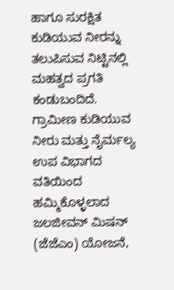ಹಾಗೂ ಸುರಕ್ಷಿತ ಕುಡಿಯುವ ನೀರನ್ನು ತಲುಪಿಸುವ ನಿಟ್ಟಿನಲ್ಲಿ ಮಹತ್ವದ ಪ್ರಗತಿ ಕಂಡುಬಂದಿದೆ. ಗ್ರಾಮೀಣ ಕುಡಿಯುವ ನೀರು ಮತ್ತು ನೈರ್ಮಲ್ಯ ಉಪ ವಿಭಾಗದ ವತಿಯಿಂದ ಹಮ್ಮಿಕೊಳ್ಳಲಾದ ಜಲಜೀವನ್ ಮಿಷನ್ (ಜೆಜೆಎಂ) ಯೋಜನೆ,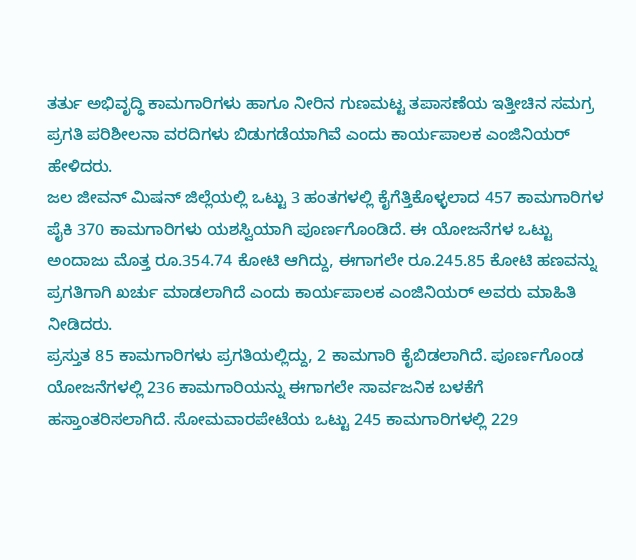ತರ್ತು ಅಭಿವೃದ್ಧಿ ಕಾಮಗಾರಿಗಳು ಹಾಗೂ ನೀರಿನ ಗುಣಮಟ್ಟ ತಪಾಸಣೆಯ ಇತ್ತೀಚಿನ ಸಮಗ್ರ ಪ್ರಗತಿ ಪರಿಶೀಲನಾ ವರದಿಗಳು ಬಿಡುಗಡೆಯಾಗಿವೆ ಎಂದು ಕಾರ್ಯಪಾಲಕ ಎಂಜಿನಿಯರ್ ಹೇಳಿದರು.
ಜಲ ಜೀವನ್ ಮಿಷನ್ ಜಿಲ್ಲೆಯಲ್ಲಿ ಒಟ್ಟು 3 ಹಂತಗಳಲ್ಲಿ ಕೈಗೆತ್ತಿಕೊಳ್ಳಲಾದ 457 ಕಾಮಗಾರಿಗಳ ಪೈಕಿ 370 ಕಾಮಗಾರಿಗಳು ಯಶಸ್ವಿಯಾಗಿ ಪೂರ್ಣಗೊಂಡಿದೆ. ಈ ಯೋಜನೆಗಳ ಒಟ್ಟು ಅಂದಾಜು ಮೊತ್ತ ರೂ.354.74 ಕೋಟಿ ಆಗಿದ್ದು, ಈಗಾಗಲೇ ರೂ.245.85 ಕೋಟಿ ಹಣವನ್ನು ಪ್ರಗತಿಗಾಗಿ ಖರ್ಚು ಮಾಡಲಾಗಿದೆ ಎಂದು ಕಾರ್ಯಪಾಲಕ ಎಂಜಿನಿಯರ್ ಅವರು ಮಾಹಿತಿ ನೀಡಿದರು.
ಪ್ರಸ್ತುತ 85 ಕಾಮಗಾರಿಗಳು ಪ್ರಗತಿಯಲ್ಲಿದ್ದು, 2 ಕಾಮಗಾರಿ ಕೈಬಿಡಲಾಗಿದೆ. ಪೂರ್ಣಗೊಂಡ ಯೋಜನೆಗಳಲ್ಲಿ 236 ಕಾಮಗಾರಿಯನ್ನು ಈಗಾಗಲೇ ಸಾರ್ವಜನಿಕ ಬಳಕೆಗೆ ಹಸ್ತಾಂತರಿಸಲಾಗಿದೆ. ಸೋಮವಾರಪೇಟೆಯ ಒಟ್ಟು 245 ಕಾಮಗಾರಿಗಳಲ್ಲಿ 229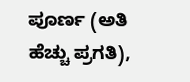ಪೂರ್ಣ (ಅತಿ ಹೆಚ್ಚು ಪ್ರಗತಿ),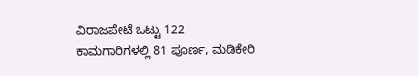ವಿರಾಜಪೇಟೆ ಒಟ್ಟು 122 ಕಾಮಗಾರಿಗಳಲ್ಲಿ 81 ಪೂರ್ಣ, ಮಡಿಕೇರಿ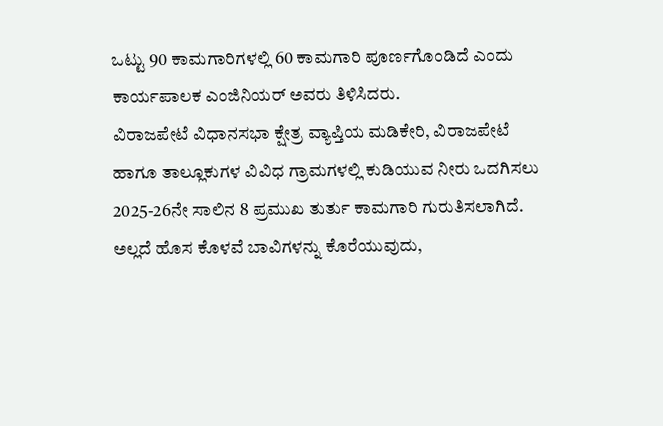ಒಟ್ಟು 90 ಕಾಮಗಾರಿಗಳಲ್ಲಿ 60 ಕಾಮಗಾರಿ ಪೂರ್ಣಗೊಂಡಿದೆ ಎಂದು ಕಾರ್ಯಪಾಲಕ ಎಂಜಿನಿಯರ್ ಅವರು ತಿಳಿಸಿದರು.
ವಿರಾಜಪೇಟೆ ವಿಧಾನಸಭಾ ಕ್ಷೇತ್ರ ವ್ಯಾಪ್ತಿಯ ಮಡಿಕೇರಿ, ವಿರಾಜಪೇಟೆ ಹಾಗೂ ತಾಲ್ಲೂಕುಗಳ ವಿವಿಧ ಗ್ರಾಮಗಳಲ್ಲಿ ಕುಡಿಯುವ ನೀರು ಒದಗಿಸಲು 2025-26ನೇ ಸಾಲಿನ 8 ಪ್ರಮುಖ ತುರ್ತು ಕಾಮಗಾರಿ ಗುರುತಿಸಲಾಗಿದೆ. ಅಲ್ಲದೆ ಹೊಸ ಕೊಳವೆ ಬಾವಿಗಳನ್ನು ಕೊರೆಯುವುದು,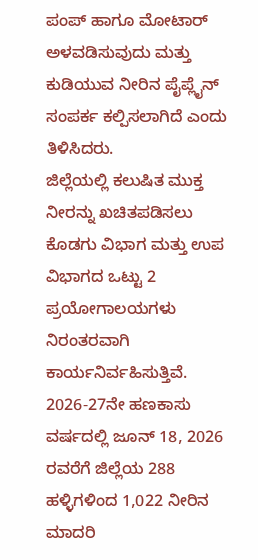ಪಂಪ್ ಹಾಗೂ ಮೋಟಾರ್ ಅಳವಡಿಸುವುದು ಮತ್ತು ಕುಡಿಯುವ ನೀರಿನ ಪೈಪ್ಲೈನ್ ಸಂಪರ್ಕ ಕಲ್ಪಿಸಲಾಗಿದೆ ಎಂದು ತಿಳಿಸಿದರು.
ಜಿಲ್ಲೆಯಲ್ಲಿ ಕಲುಷಿತ ಮುಕ್ತ ನೀರನ್ನು ಖಚಿತಪಡಿಸಲು ಕೊಡಗು ವಿಭಾಗ ಮತ್ತು ಉಪ ವಿಭಾಗದ ಒಟ್ಟು 2 ಪ್ರಯೋಗಾಲಯಗಳು ನಿರಂತರವಾಗಿ ಕಾರ್ಯನಿರ್ವಹಿಸುತ್ತಿವೆ. 2026-27ನೇ ಹಣಕಾಸು ವರ್ಷದಲ್ಲಿ ಜೂನ್ 18, 2026 ರವರೆಗೆ ಜಿಲ್ಲೆಯ 288 ಹಳ್ಳಿಗಳಿಂದ 1,022 ನೀರಿನ ಮಾದರಿ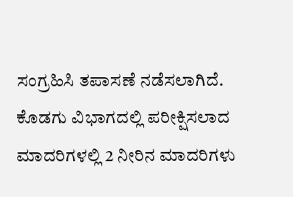ಸಂಗ್ರಹಿಸಿ ತಪಾಸಣೆ ನಡೆಸಲಾಗಿದೆ. ಕೊಡಗು ವಿಭಾಗದಲ್ಲಿ ಪರೀಕ್ಷಿಸಲಾದ ಮಾದರಿಗಳಲ್ಲಿ 2 ನೀರಿನ ಮಾದರಿಗಳು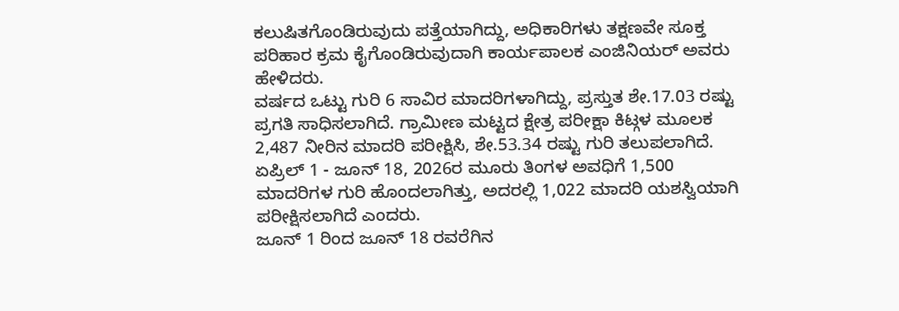ಕಲುಷಿತಗೊಂಡಿರುವುದು ಪತ್ತೆಯಾಗಿದ್ದು, ಅಧಿಕಾರಿಗಳು ತಕ್ಷಣವೇ ಸೂಕ್ತ ಪರಿಹಾರ ಕ್ರಮ ಕೈಗೊಂಡಿರುವುದಾಗಿ ಕಾರ್ಯಪಾಲಕ ಎಂಜಿನಿಯರ್ ಅವರು ಹೇಳಿದರು.
ವರ್ಷದ ಒಟ್ಟು ಗುರಿ 6 ಸಾವಿರ ಮಾದರಿಗಳಾಗಿದ್ದು, ಪ್ರಸ್ತುತ ಶೇ.17.03 ರಷ್ಟು ಪ್ರಗತಿ ಸಾಧಿಸಲಾಗಿದೆ. ಗ್ರಾಮೀಣ ಮಟ್ಟದ ಕ್ಷೇತ್ರ ಪರೀಕ್ಷಾ ಕಿಟ್ಗಳ ಮೂಲಕ 2,487 ನೀರಿನ ಮಾದರಿ ಪರೀಕ್ಷಿಸಿ, ಶೇ.53.34 ರಷ್ಟು ಗುರಿ ತಲುಪಲಾಗಿದೆ. ಏಪ್ರಿಲ್ 1 - ಜೂನ್ 18, 2026ರ ಮೂರು ತಿಂಗಳ ಅವಧಿಗೆ 1,500 ಮಾದರಿಗಳ ಗುರಿ ಹೊಂದಲಾಗಿತ್ತು, ಅದರಲ್ಲಿ 1,022 ಮಾದರಿ ಯಶಸ್ವಿಯಾಗಿ ಪರೀಕ್ಷಿಸಲಾಗಿದೆ ಎಂದರು.
ಜೂನ್ 1 ರಿಂದ ಜೂನ್ 18 ರವರೆಗಿನ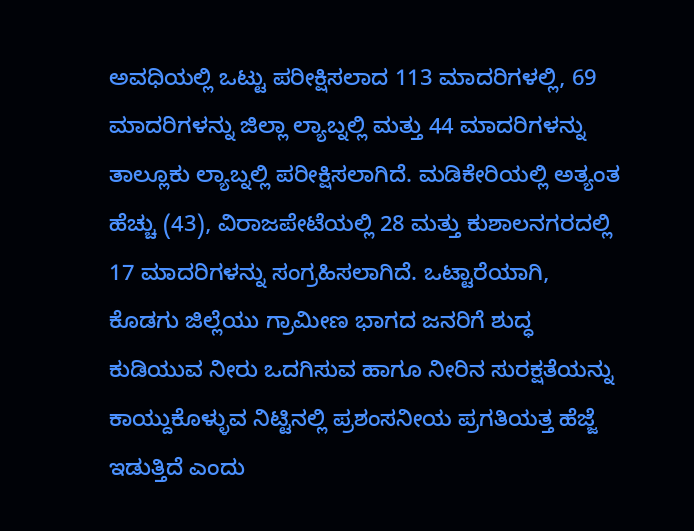ಅವಧಿಯಲ್ಲಿ ಒಟ್ಟು ಪರೀಕ್ಷಿಸಲಾದ 113 ಮಾದರಿಗಳಲ್ಲಿ, 69 ಮಾದರಿಗಳನ್ನು ಜಿಲ್ಲಾ ಲ್ಯಾಬ್ನಲ್ಲಿ ಮತ್ತು 44 ಮಾದರಿಗಳನ್ನು ತಾಲ್ಲೂಕು ಲ್ಯಾಬ್ನಲ್ಲಿ ಪರೀಕ್ಷಿಸಲಾಗಿದೆ. ಮಡಿಕೇರಿಯಲ್ಲಿ ಅತ್ಯಂತ ಹೆಚ್ಚು (43), ವಿರಾಜಪೇಟೆಯಲ್ಲಿ 28 ಮತ್ತು ಕುಶಾಲನಗರದಲ್ಲಿ 17 ಮಾದರಿಗಳನ್ನು ಸಂಗ್ರಹಿಸಲಾಗಿದೆ. ಒಟ್ಟಾರೆಯಾಗಿ, ಕೊಡಗು ಜಿಲ್ಲೆಯು ಗ್ರಾಮೀಣ ಭಾಗದ ಜನರಿಗೆ ಶುದ್ಧ ಕುಡಿಯುವ ನೀರು ಒದಗಿಸುವ ಹಾಗೂ ನೀರಿನ ಸುರಕ್ಷತೆಯನ್ನು ಕಾಯ್ದುಕೊಳ್ಳುವ ನಿಟ್ಟಿನಲ್ಲಿ ಪ್ರಶಂಸನೀಯ ಪ್ರಗತಿಯತ್ತ ಹೆಜ್ಜೆ ಇಡುತ್ತಿದೆ ಎಂದು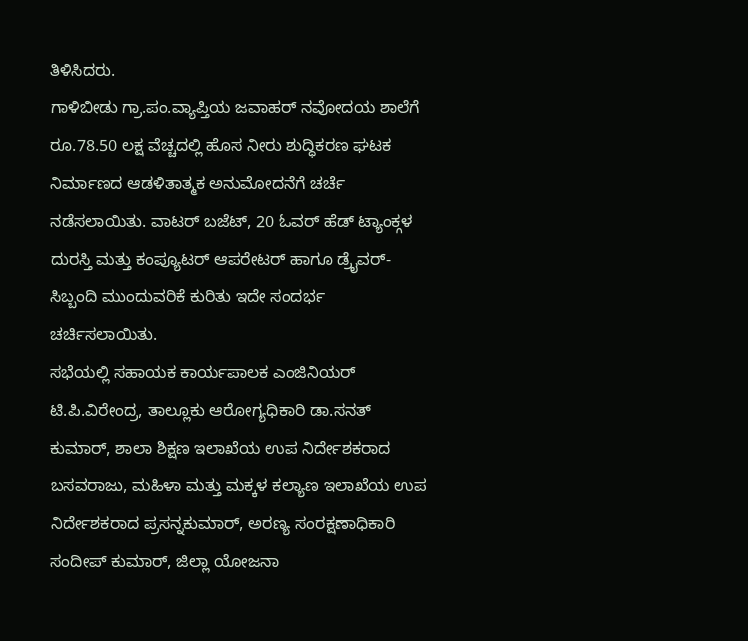ತಿಳಿಸಿದರು.
ಗಾಳಿಬೀಡು ಗ್ರಾ.ಪಂ.ವ್ಯಾಪ್ತಿಯ ಜವಾಹರ್ ನವೋದಯ ಶಾಲೆಗೆ ರೂ.78.50 ಲಕ್ಷ ವೆಚ್ಚದಲ್ಲಿ ಹೊಸ ನೀರು ಶುದ್ಧಿಕರಣ ಘಟಕ ನಿರ್ಮಾಣದ ಆಡಳಿತಾತ್ಮಕ ಅನುಮೋದನೆಗೆ ಚರ್ಚೆ ನಡೆಸಲಾಯಿತು. ವಾಟರ್ ಬಜೆಟ್, 20 ಓವರ್ ಹೆಡ್ ಟ್ಯಾಂಕ್ಗಳ ದುರಸ್ತಿ ಮತ್ತು ಕಂಪ್ಯೂಟರ್ ಆಪರೇಟರ್ ಹಾಗೂ ಡ್ರೈವರ್-ಸಿಬ್ಬಂದಿ ಮುಂದುವರಿಕೆ ಕುರಿತು ಇದೇ ಸಂದರ್ಭ ಚರ್ಚಿಸಲಾಯಿತು.
ಸಭೆಯಲ್ಲಿ ಸಹಾಯಕ ಕಾರ್ಯಪಾಲಕ ಎಂಜಿನಿಯರ್ ಟಿ.ಪಿ.ವಿರೇಂದ್ರ, ತಾಲ್ಲೂಕು ಆರೋಗ್ಯಧಿಕಾರಿ ಡಾ.ಸನತ್ ಕುಮಾರ್, ಶಾಲಾ ಶಿಕ್ಷಣ ಇಲಾಖೆಯ ಉಪ ನಿರ್ದೇಶಕರಾದ ಬಸವರಾಜು, ಮಹಿಳಾ ಮತ್ತು ಮಕ್ಕಳ ಕಲ್ಯಾಣ ಇಲಾಖೆಯ ಉಪ ನಿರ್ದೇಶಕರಾದ ಪ್ರಸನ್ನಕುಮಾರ್, ಅರಣ್ಯ ಸಂರಕ್ಷಣಾಧಿಕಾರಿ ಸಂದೀಪ್ ಕುಮಾರ್, ಜಿಲ್ಲಾ ಯೋಜನಾ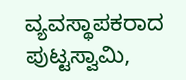ವ್ಯವಸ್ಥಾಪಕರಾದ ಪುಟ್ಟಸ್ವಾಮಿ,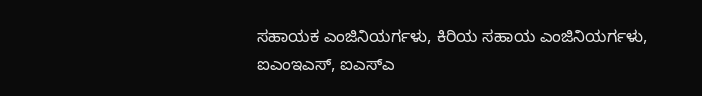ಸಹಾಯಕ ಎಂಜಿನಿಯರ್ಗಳು, ಕಿರಿಯ ಸಹಾಯ ಎಂಜಿನಿಯರ್ಗಳು, ಐಎಂಇಎಸ್, ಐಎಸ್ಎ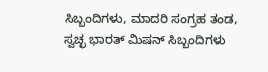ಸಿಬ್ಬಂದಿಗಳು, ಮಾದರಿ ಸಂಗ್ರಹ ತಂಡ, ಸ್ವಚ್ಛ ಭಾರತ್ ಮಿಷನ್ ಸಿಬ್ಬಂದಿಗಳು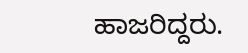ಹಾಜರಿದ್ದರು.